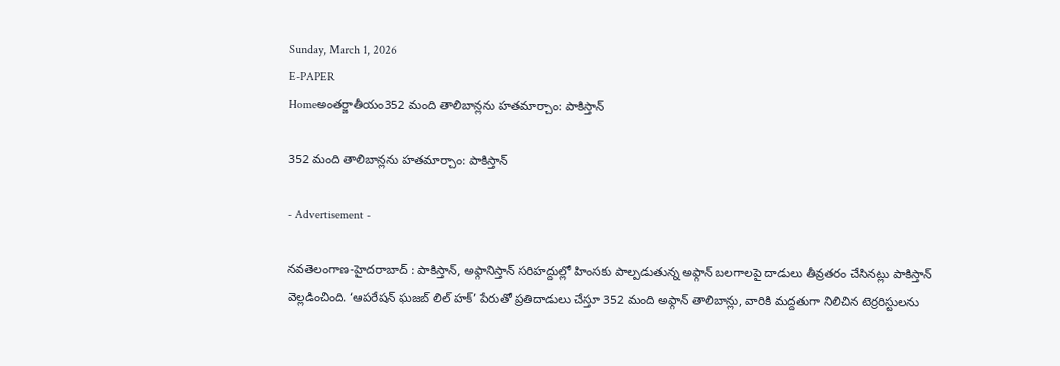Sunday, March 1, 2026
E-PAPER
Homeఅంతర్జాతీయం352 మంది తాలిబాన్లను హతమార్చాం: పాకిస్తాన్

352 మంది తాలిబాన్లను హతమార్చాం: పాకిస్తాన్

- Advertisement -

న‌వ‌తెలంగాణ‌-హైద‌రాబాద్ : పాకిస్తాన్, అఫ్గానిస్తాన్ సరిహద్దుల్లో హింసకు పాల్పడుతున్న అఫ్గాన్ బలగాలపై దాడులు తీవ్రతరం చేసినట్లు పాకిస్తాన్ వెల్లడించింది. ‘ఆపరేషన్ ఘజబ్ లిల్ హక్’ పేరుతో ప్రతిదాడులు చేస్తూ 352 మంది అఫ్గాన్ తాలిబాన్లు, వారికి మద్దతుగా నిలిచిన టెర్రరిస్టులను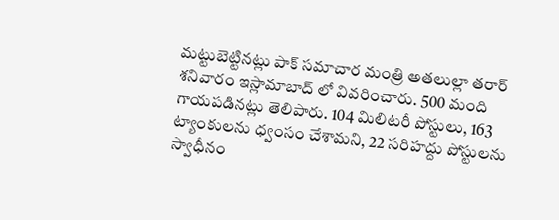మట్టుబెట్టినట్లు పాక్ సమాచార మంత్రి అతలుల్లా తరార్ శనివారం ఇస్లామాబాద్ లో వివరించారు. 500 మంది గాయపడినట్లు తెలిపారు. 104 మిలిటరీ పోస్టులు, 163 ట్యాంకులను ధ్వంసం చేశామని, 22 సరిహద్దు పోస్టులను స్వాధీనం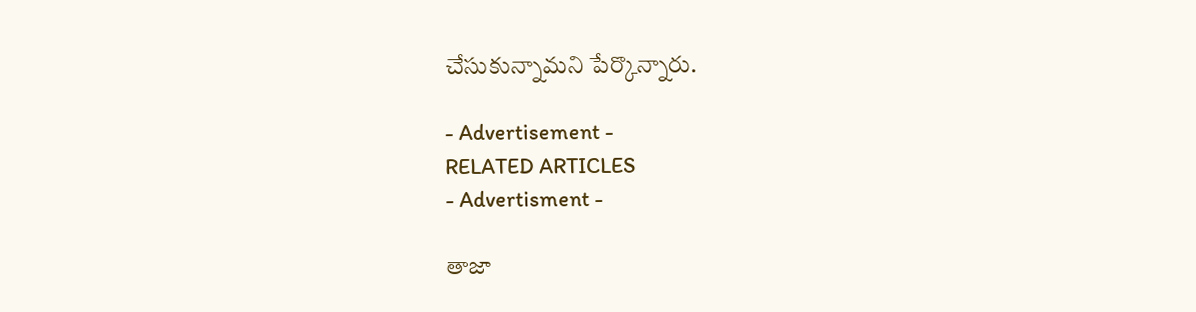చేసుకున్నామని పేర్కొన్నారు.

- Advertisement -
RELATED ARTICLES
- Advertisment -

తాజా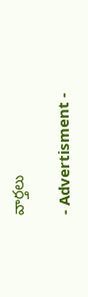వార్తలు

- Advertisment -